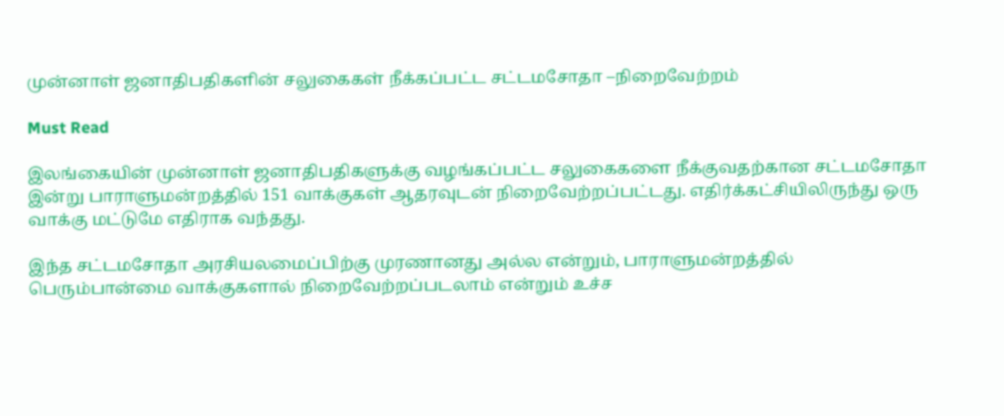முன்னாள் ஜனாதிபதிகளின் சலுகைகள் நீக்கப்பட்ட சட்டமசோதா –நிறைவேற்றம்

Must Read

இலங்கையின் முன்னாள் ஜனாதிபதிகளுக்கு வழங்கப்பட்ட சலுகைகளை நீக்குவதற்கான சட்டமசோதா இன்று பாராளுமன்றத்தில் 151 வாக்குகள் ஆதரவுடன் நிறைவேற்றப்பட்டது. எதிர்க்கட்சியிலிருந்து ஒரு வாக்கு மட்டுமே எதிராக வந்தது.

இந்த சட்டமசோதா அரசியலமைப்பிற்கு முரணானது அல்ல என்றும், பாராளுமன்றத்தில் பெரும்பான்மை வாக்குகளால் நிறைவேற்றப்படலாம் என்றும் உச்ச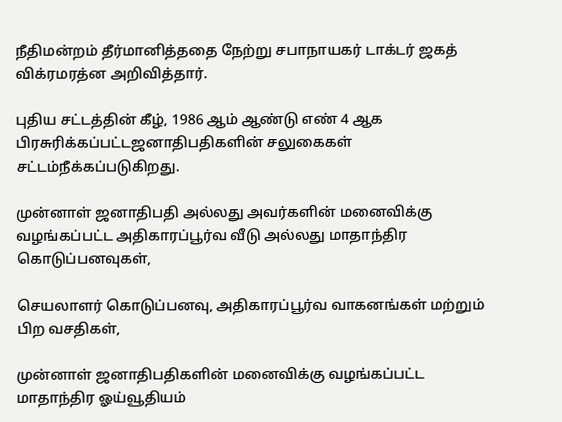நீதிமன்றம் தீர்மானித்ததை நேற்று சபாநாயகர் டாக்டர் ஜகத் விக்ரமரத்ன அறிவித்தார்.

புதிய சட்டத்தின் கீழ், 1986 ஆம் ஆண்டு எண் 4 ஆக பிரசுரிக்கப்பட்டஜனாதிபதிகளின் சலுகைகள் சட்டம்நீக்கப்படுகிறது.

முன்னாள் ஜனாதிபதி அல்லது அவர்களின் மனைவிக்கு வழங்கப்பட்ட அதிகாரப்பூர்வ வீடு அல்லது மாதாந்திர கொடுப்பனவுகள்,

செயலாளர் கொடுப்பனவு, அதிகாரப்பூர்வ வாகனங்கள் மற்றும் பிற வசதிகள்,

முன்னாள் ஜனாதிபதிகளின் மனைவிக்கு வழங்கப்பட்ட மாதாந்திர ஓய்வூதியம்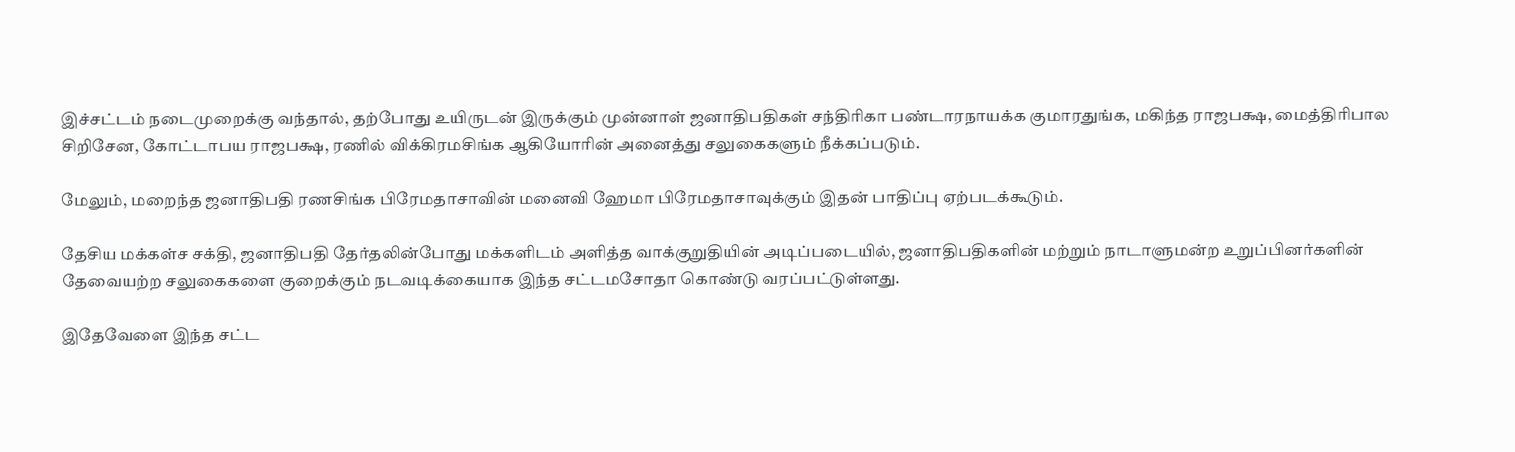இச்சட்டம் நடைமுறைக்கு வந்தால், தற்போது உயிருடன் இருக்கும் முன்னாள் ஜனாதிபதிகள் சந்திரிகா பண்டாரநாயக்க குமாரதுங்க, மகிந்த ராஜபக்ஷ, மைத்திரிபால சிறிசேன, கோட்டாபய ராஜபக்ஷ, ரணில் விக்கிரமசிங்க ஆகியோரின் அனைத்து சலுகைகளும் நீக்கப்படும்.

மேலும், மறைந்த ஜனாதிபதி ரணசிங்க பிரேமதாசாவின் மனைவி ஹேமா பிரேமதாசாவுக்கும் இதன் பாதிப்பு ஏற்படக்கூடும்.

தேசிய மக்கள்ச சக்தி, ஜனாதிபதி தேர்தலின்போது மக்களிடம் அளித்த வாக்குறுதியின் அடிப்படையில், ஜனாதிபதிகளின் மற்றும் நாடாளுமன்ற உறுப்பினர்களின் தேவையற்ற சலுகைகளை குறைக்கும் நடவடிக்கையாக இந்த சட்டமசோதா கொண்டு வரப்பட்டுள்ளது.

இதேவேளை இந்த சட்ட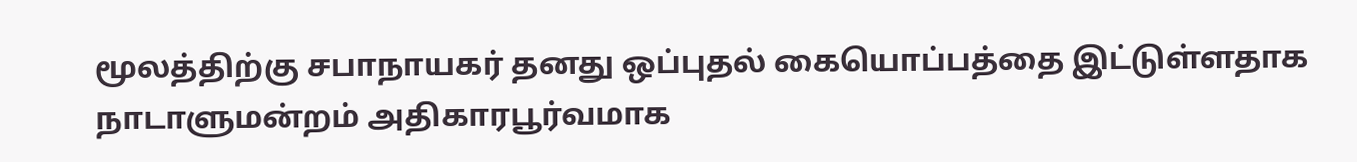மூலத்திற்கு சபாநாயகர் தனது ஒப்புதல் கையொப்பத்தை இட்டுள்ளதாக நாடாளுமன்றம் அதிகாரபூர்வமாக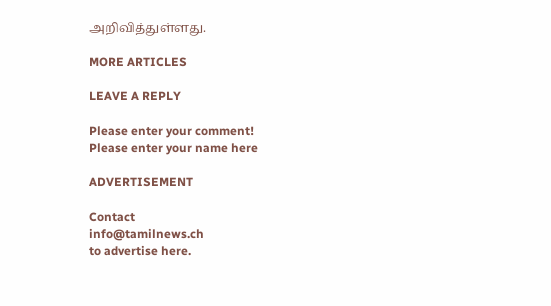அறிவித்துள்ளது.

MORE ARTICLES

LEAVE A REPLY

Please enter your comment!
Please enter your name here

ADVERTISEMENT

Contact
info@tamilnews.ch
to advertise here.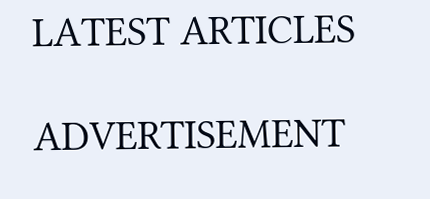LATEST ARTICLES

ADVERTISEMENT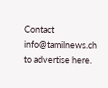Contact
info@tamilnews.ch
to advertise here.